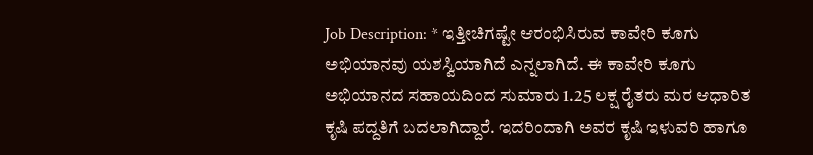Job Description: * ಇತ್ತೀಚಿಗಷ್ಟೇ ಆರಂಭಿಸಿರುವ ಕಾವೇರಿ ಕೂಗು ಅಭಿಯಾನವು ಯಶಸ್ವಿಯಾಗಿದೆ ಎನ್ನಲಾಗಿದೆ. ಈ ಕಾವೇರಿ ಕೂಗು ಅಭಿಯಾನದ ಸಹಾಯದಿಂದ ಸುಮಾರು 1.25 ಲಕ್ಷ ರೈತರು ಮರ ಆಧಾರಿತ ಕೃಷಿ ಪದ್ದತಿಗೆ ಬದಲಾಗಿದ್ದಾರೆ. ಇದರಿಂದಾಗಿ ಅವರ ಕೃಷಿ ಇಳುವರಿ ಹಾಗೂ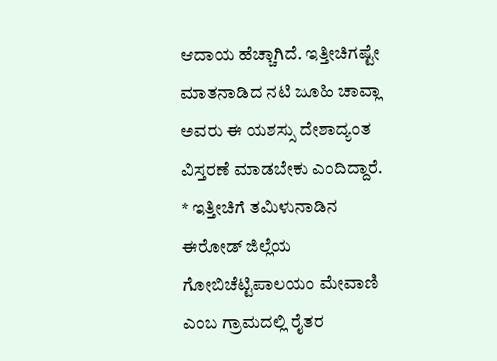ಆದಾಯ ಹೆಚ್ಚಾಗಿದೆ. ಇತ್ತೀಚಿಗಷ್ಟೇ ಮಾತನಾಡಿದ ನಟಿ ಜೂಹಿ ಚಾವ್ಲಾ ಅವರು ಈ ಯಶಸ್ಸು ದೇಶಾದ್ಯಂತ ವಿಸ್ತರಣೆ ಮಾಡಬೇಕು ಎಂದಿದ್ದಾರೆ. * ಇತ್ತೀಚಿಗೆ ತಮಿಳುನಾಡಿನ ಈರೋಡ್ ಜಿಲ್ಲೆಯ ಗೋಬಿಚೆಟ್ಟಿಪಾಲಯಂ ಮೇವಾಣಿ ಎಂಬ ಗ್ರಾಮದಲ್ಲಿ ರೈತರ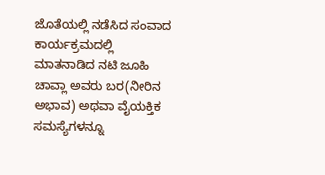ಜೊತೆಯಲ್ಲಿ ನಡೆಸಿದ ಸಂವಾದ ಕಾರ್ಯಕ್ರಮದಲ್ಲಿ ಮಾತನಾಡಿದ ನಟಿ ಜೂಹಿ ಚಾವ್ಲಾ ಅವರು ಬರ(ನೀರಿನ ಅಭಾವ) ಅಥವಾ ವೈಯಕ್ತಿಕ ಸಮಸ್ಯೆಗಳನ್ನೂ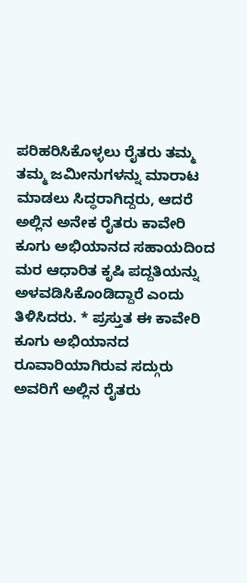ಪರಿಹರಿಸಿಕೊಳ್ಳಲು ರೈತರು ತಮ್ಮ ತಮ್ಮ ಜಮೀನುಗಳನ್ನು ಮಾರಾಟ ಮಾಡಲು ಸಿದ್ಧರಾಗಿದ್ದರು, ಆದರೆ ಅಲ್ಲಿನ ಅನೇಕ ರೈತರು ಕಾವೇರಿ ಕೂಗು ಅಭಿಯಾನದ ಸಹಾಯದಿಂದ ಮರ ಆಧಾರಿತ ಕೃಷಿ ಪದ್ದತಿಯನ್ನು ಅಳವಡಿಸಿಕೊಂಡಿದ್ದಾರೆ ಎಂದು ತಿಳಿಸಿದರು. * ಪ್ರಸ್ತುತ ಈ ಕಾವೇರಿ ಕೂಗು ಅಭಿಯಾನದ ರೂವಾರಿಯಾಗಿರುವ ಸದ್ಗುರು ಅವರಿಗೆ ಅಲ್ಲಿನ ರೈತರು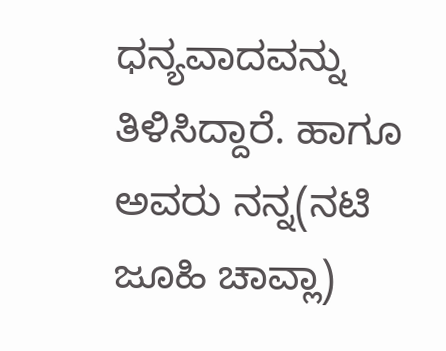ಧನ್ಯವಾದವನ್ನು ತಿಳಿಸಿದ್ದಾರೆ. ಹಾಗೂ ಅವರು ನನ್ನ(ನಟಿ ಜೂಹಿ ಚಾವ್ಲಾ)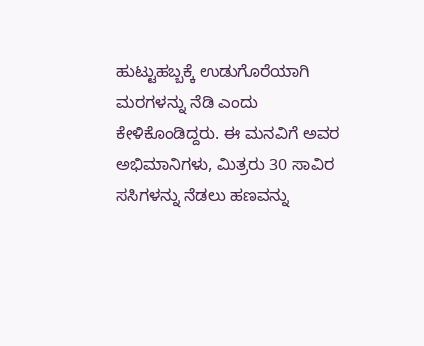ಹುಟ್ಟುಹಬ್ಬಕ್ಕೆ ಉಡುಗೊರೆಯಾಗಿ ಮರಗಳನ್ನು ನೆಡಿ ಎಂದು ಕೇಳಿಕೊಂಡಿದ್ದರು. ಈ ಮನವಿಗೆ ಅವರ ಅಭಿಮಾನಿಗಳು, ಮಿತ್ರರು 30 ಸಾವಿರ ಸಸಿಗಳನ್ನು ನೆಡಲು ಹಣವನ್ನು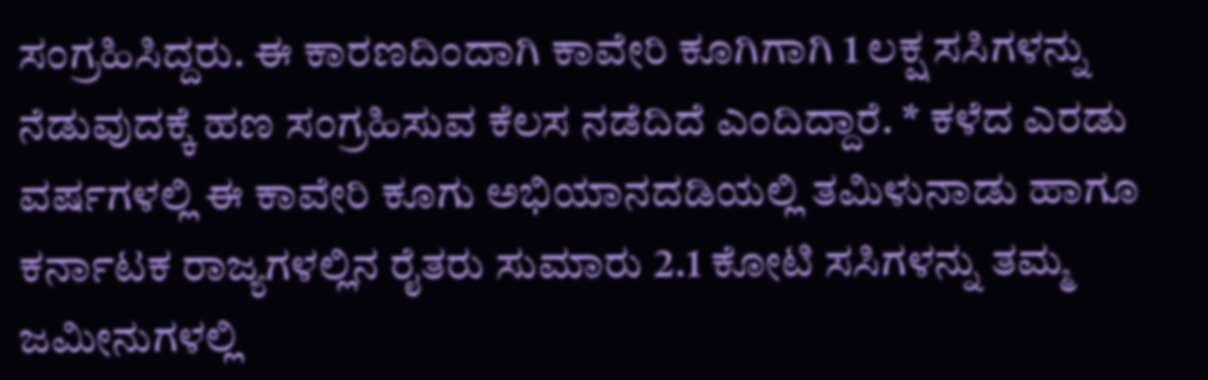ಸಂಗ್ರಹಿಸಿದ್ದರು. ಈ ಕಾರಣದಿಂದಾಗಿ ಕಾವೇರಿ ಕೂಗಿಗಾಗಿ 1 ಲಕ್ಷ ಸಸಿಗಳನ್ನು ನೆಡುವುದಕ್ಕೆ ಹಣ ಸಂಗ್ರಹಿಸುವ ಕೆಲಸ ನಡೆದಿದೆ ಎಂದಿದ್ದಾರೆ. * ಕಳೆದ ಎರಡು ವರ್ಷಗಳಲ್ಲಿ ಈ ಕಾವೇರಿ ಕೂಗು ಅಭಿಯಾನದಡಿಯಲ್ಲಿ ತಮಿಳುನಾಡು ಹಾಗೂ ಕರ್ನಾಟಕ ರಾಜ್ಯಗಳಲ್ಲಿನ ರೈತರು ಸುಮಾರು 2.1 ಕೋಟಿ ಸಸಿಗಳನ್ನು ತಮ್ಮ ಜಮೀನುಗಳಲ್ಲಿ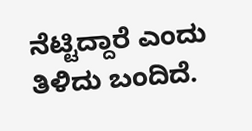ನೆಟ್ಟಿದ್ದಾರೆ ಎಂದು ತಿಳಿದು ಬಂದಿದೆ.